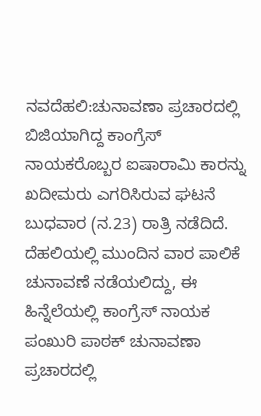ನವದೆಹಲಿ:ಚುನಾವಣಾ ಪ್ರಚಾರದಲ್ಲಿ ಬಿಜಿಯಾಗಿದ್ದ ಕಾಂಗ್ರೆಸ್ ನಾಯಕರೊಬ್ಬರ ಐಷಾರಾಮಿ ಕಾರನ್ನು ಖದೀಮರು ಎಗರಿಸಿರುವ ಘಟನೆ ಬುಧವಾರ (ನ.23) ರಾತ್ರಿ ನಡೆದಿದೆ.
ದೆಹಲಿಯಲ್ಲಿ ಮುಂದಿನ ವಾರ ಪಾಲಿಕೆ ಚುನಾವಣೆ ನಡೆಯಲಿದ್ದು, ಈ ಹಿನ್ನೆಲೆಯಲ್ಲಿ ಕಾಂಗ್ರೆಸ್ ನಾಯಕ ಪಂಖುರಿ ಪಾಠಕ್ ಚುನಾವಣಾ ಪ್ರಚಾರದಲ್ಲಿ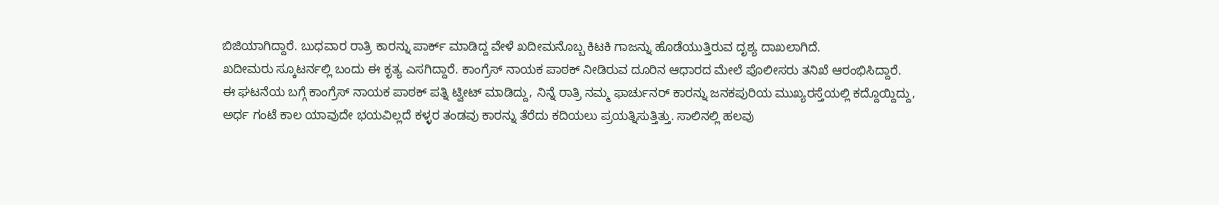ಬಿಜಿಯಾಗಿದ್ದಾರೆ. ಬುಧವಾರ ರಾತ್ರಿ ಕಾರನ್ನು ಪಾರ್ಕ್ ಮಾಡಿದ್ದ ವೇಳೆ ಖದೀಮನೊಬ್ಬ ಕಿಟಕಿ ಗಾಜನ್ನು ಹೊಡೆಯುತ್ತಿರುವ ದೃಶ್ಯ ದಾಖಲಾಗಿದೆ.
ಖದೀಮರು ಸ್ಕೂಟರ್ನಲ್ಲಿ ಬಂದು ಈ ಕೃತ್ಯ ಎಸಗಿದ್ದಾರೆ. ಕಾಂಗ್ರೆಸ್ ನಾಯಕ ಪಾಠಕ್ ನೀಡಿರುವ ದೂರಿನ ಆಧಾರದ ಮೇಲೆ ಪೊಲೀಸರು ತನಿಖೆ ಆರಂಭಿಸಿದ್ದಾರೆ.
ಈ ಘಟನೆಯ ಬಗ್ಗೆ ಕಾಂಗ್ರೆಸ್ ನಾಯಕ ಪಾಠಕ್ ಪತ್ನಿ ಟ್ವೀಟ್ ಮಾಡಿದ್ದು, ನಿನ್ನೆ ರಾತ್ರಿ ನಮ್ಮ ಫಾರ್ಚುನರ್ ಕಾರನ್ನು ಜನಕಪುರಿಯ ಮುಖ್ಯರಸ್ತೆಯಲ್ಲಿ ಕದ್ದೊಯ್ದಿದ್ದು, ಅರ್ಧ ಗಂಟೆ ಕಾಲ ಯಾವುದೇ ಭಯವಿಲ್ಲದೆ ಕಳ್ಳರ ತಂಡವು ಕಾರನ್ನು ತೆರೆದು ಕದಿಯಲು ಪ್ರಯತ್ನಿಸುತ್ತಿತ್ತು. ಸಾಲಿನಲ್ಲಿ ಹಲವು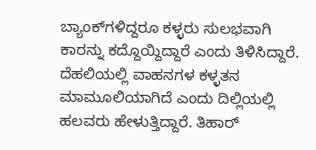ಬ್ಯಾಂಕ್‌ಗಳಿದ್ದರೂ ಕಳ್ಳರು ಸುಲಭವಾಗಿ ಕಾರನ್ನು ಕದ್ದೊಯ್ದಿದ್ದಾರೆ ಎಂದು ತಿಳಿಸಿದ್ದಾರೆ.
ದೆಹಲಿಯಲ್ಲಿ ವಾಹನಗಳ ಕಳ್ಳತನ ಮಾಮೂಲಿಯಾಗಿದೆ ಎಂದು ದಿಲ್ಲಿಯಲ್ಲಿ ಹಲವರು ಹೇಳುತ್ತಿದ್ದಾರೆ. ತಿಹಾರ್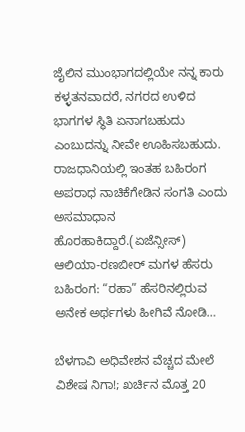ಜೈಲಿನ ಮುಂಭಾಗದಲ್ಲಿಯೇ ನನ್ನ ಕಾರು ಕಳ್ಳತನವಾದರೆ, ನಗರದ ಉಳಿದ ಭಾಗಗಳ ಸ್ಥಿತಿ ಏನಾಗಬಹುದು ಎಂಬುದನ್ನು ನೀವೇ ಊಹಿಸಬಹುದು. ರಾಜಧಾನಿಯಲ್ಲಿ ಇಂತಹ ಬಹಿರಂಗ ಅಪರಾಧ ನಾಚಿಕೆಗೇಡಿನ ಸಂಗತಿ ಎಂದು ಅಸಮಾಧಾನ ಹೊರಹಾಕಿದ್ದಾರೆ.(ಏಜೆನ್ಸೀಸ್)
ಆಲಿಯಾ-ರಣಬೀರ್ ಮಗಳ ಹೆಸರು ಬಹಿರಂಗ: “ರಹಾ” ಹೆಸರಿನಲ್ಲಿರುವ ಅನೇಕ ಅರ್ಥಗಳು ಹೀಗಿವೆ ನೋಡಿ…

ಬೆಳಗಾವಿ ಅಧಿವೇಶನ ವೆಚ್ಚದ ಮೇಲೆ ವಿಶೇಷ ನಿಗಾ!; ಖರ್ಚಿನ ಮೊತ್ತ 20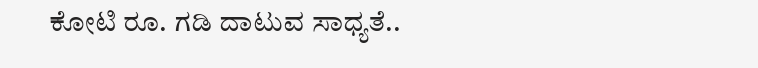ಕೋಟಿ ರೂ. ಗಡಿ ದಾಟುವ ಸಾಧ್ಯತೆ..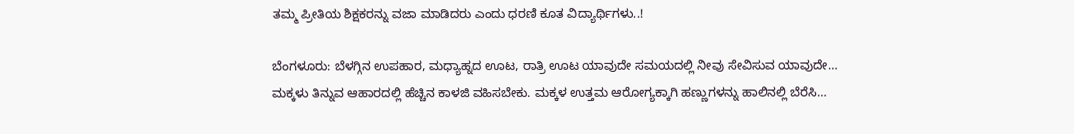ತಮ್ಮ ಪ್ರೀತಿಯ ಶಿಕ್ಷಕರನ್ನು ವಜಾ ಮಾಡಿದರು ಎಂದು ಧರಣಿ ಕೂತ ವಿದ್ಯಾರ್ಥಿಗಳು..!

ಬೆಂಗಳೂರು: ಬೆಳಗ್ಗಿನ ಉಪಹಾರ, ಮಧ್ಯಾಹ್ನದ ಊಟ, ರಾತ್ರಿ ಊಟ ಯಾವುದೇ ಸಮಯದಲ್ಲಿ ನೀವು ಸೇವಿಸುವ ಯಾವುದೇ…
ಮಕ್ಕಳು ತಿನ್ನುವ ಆಹಾರದಲ್ಲಿ ಹೆಚ್ಚಿನ ಕಾಳಜಿ ವಹಿಸಬೇಕು. ಮಕ್ಕಳ ಉತ್ತಮ ಆರೋಗ್ಯಕ್ಕಾಗಿ ಹಣ್ಣುಗಳನ್ನು ಹಾಲಿನಲ್ಲಿ ಬೆರೆಸಿ…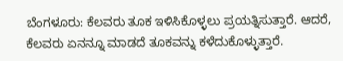ಬೆಂಗಳೂರು: ಕೆಲವರು ತೂಕ ಇಳಿಸಿಕೊಳ್ಳಲು ಪ್ರಯತ್ನಿಸುತ್ತಾರೆ. ಆದರೆ, ಕೆಲವರು ಏನನ್ನೂ ಮಾಡದೆ ತೂಕವನ್ನು ಕಳೆದುಕೊಳ್ಳುತ್ತಾರೆ.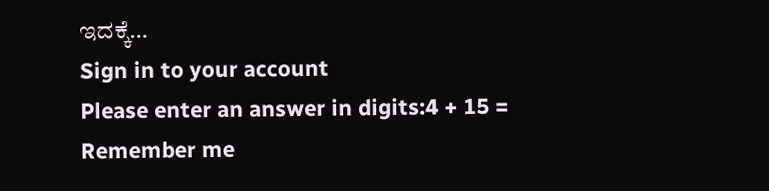ಇದಕ್ಕೆ…
Sign in to your account
Please enter an answer in digits:4 + 15 =
Remember me